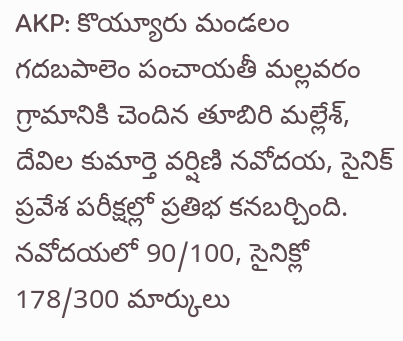AKP: కొయ్యూరు మండలం గదబపాలెం పంచాయతీ మల్లవరం గ్రామానికి చెందిన తూబిరి మల్లేశ్, దేవిల కుమార్తె వర్షిణి నవోదయ, సైనిక్ ప్రవేశ పరీక్షల్లో ప్రతిభ కనబర్చింది. నవోదయలో 90/100, సైనిక్లో 178/300 మార్కులు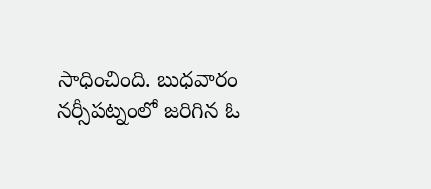సాధించింది. బుధవారం నర్సీపట్నంలో జరిగిన ఓ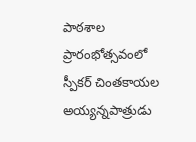పాఠశాల ప్రారంభోత్సవంలో స్పీకర్ చింతకాయల అయ్యన్నపాత్రుడు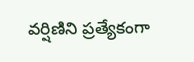వర్షిణిని ప్రత్యేకంగా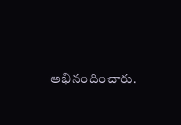అభినందించారు.